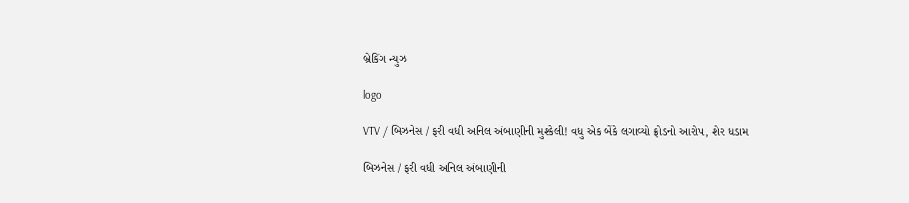બ્રેકિંગ ન્યુઝ

logo

VTV / બિઝનેસ / ફરી વધી અનિલ અંબાણીની મુશ્કેલી! વધુ એક બેંકે લગાવ્યો ફ્રોડનો આરોપ, શેર ધડામ

બિઝનેસ / ફરી વધી અનિલ અંબાણીની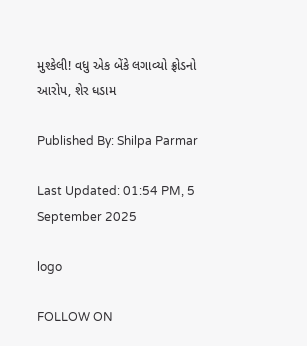મુશ્કેલી! વધુ એક બેંકે લગાવ્યો ફ્રોડનો આરોપ, શેર ધડામ

Published By: Shilpa Parmar

Last Updated: 01:54 PM, 5 September 2025

logo

FOLLOW ON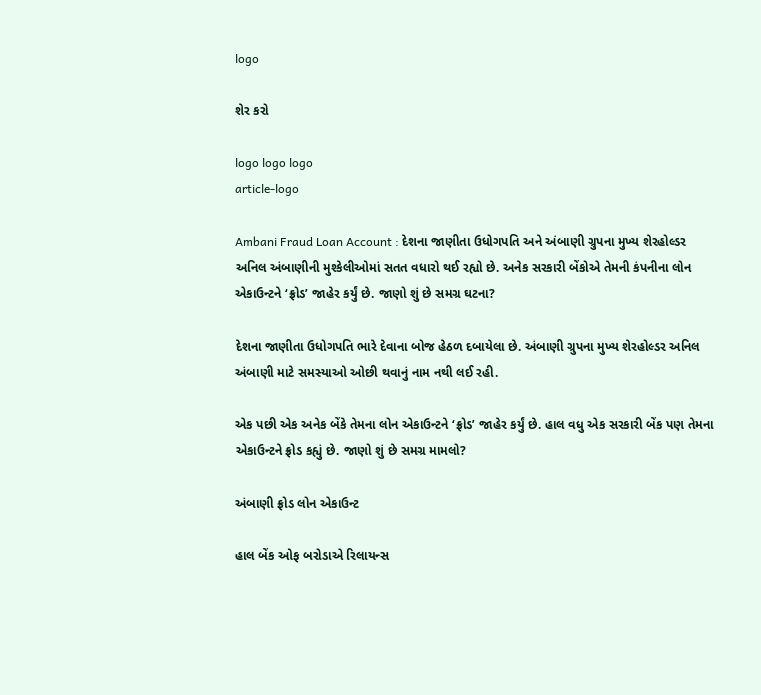logo

શેર કરો

logo logo logo
article-logo

Ambani Fraud Loan Account : દેશના જાણીતા ઉધોગપતિ અને અંબાણી ગ્રુપના મુખ્ય શેરહોલ્ડર અનિલ અંબાણીની મુશ્કેલીઓમાં સતત વધારો થઈ રહ્યો છે. અનેક સરકારી બેંકોએ તેમની કંપનીના લોન એકાઉન્ટને ‘ફ્રોડ’ જાહેર કર્યું છે. જાણો શું છે સમગ્ર ઘટના?

દેશના જાણીતા ઉધોગપતિ ભારે દેવાના બોજ હેઠળ દબાયેલા છે. અંબાણી ગ્રુપના મુખ્ય શેરહોલ્ડર અનિલ અંબાણી માટે સમસ્યાઓ ઓછી થવાનું નામ નથી લઈ રહી.

એક પછી એક અનેક બેંકે તેમના લોન એકાઉન્ટને ‘ફ્રોડ’ જાહેર કર્યું છે. હાલ વધુ એક સરકારી બેંક પણ તેમના એકાઉન્ટને ફ્રોડ કહ્યું છે. જાણો શું છે સમગ્ર મામલો?

અંબાણી ફ્રોડ લોન એકાઉન્ટ

હાલ બેંક ઓફ બરોડાએ રિલાયન્સ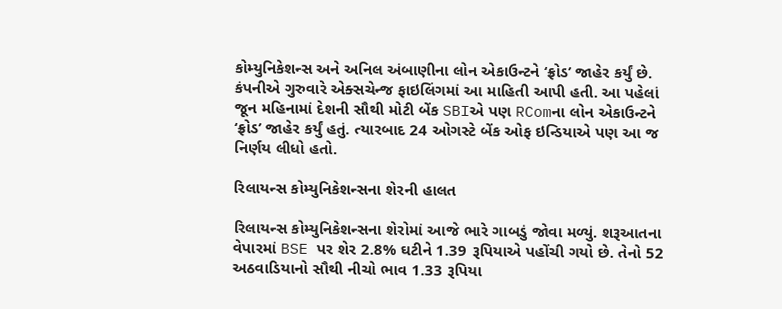કોમ્યુનિકેશન્સ અને અનિલ અંબાણીના લોન એકાઉન્ટને ‘ફ્રોડ’ જાહેર કર્યું છે. કંપનીએ ગુરુવારે એક્સચેન્જ ફાઇલિંગમાં આ માહિતી આપી હતી. આ પહેલાં જૂન મહિનામાં દેશની સૌથી મોટી બેંક SBIએ પણ RComના લોન એકાઉન્ટને ‘ફ્રોડ’ જાહેર કર્યું હતું. ત્યારબાદ 24 ઓગસ્ટે બેંક ઓફ ઇન્ડિયાએ પણ આ જ નિર્ણય લીધો હતો.

રિલાયન્સ કોમ્યુનિકેશન્સના શેરની હાલત

રિલાયન્સ કોમ્યુનિકેશન્સના શેરોમાં આજે ભારે ગાબડું જોવા મળ્યું. શરૂઆતના વેપારમાં BSE પર શેર 2.8% ઘટીને 1.39 રૂપિયાએ પહોંચી ગયો છે. તેનો 52 અઠવાડિયાનો સૌથી નીચો ભાવ 1.33 રૂપિયા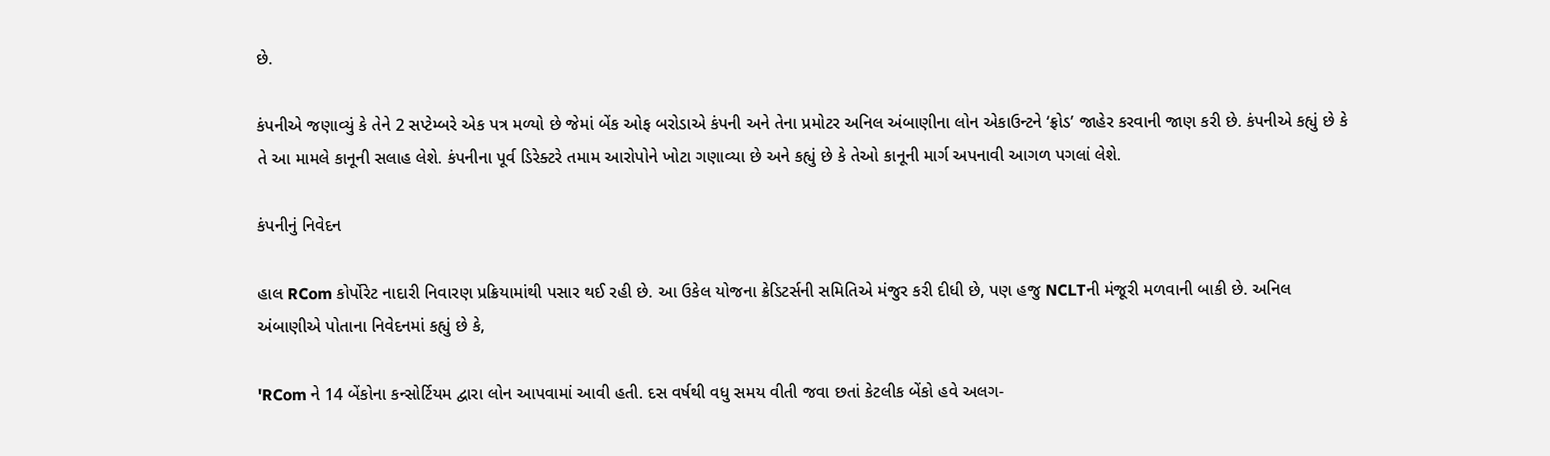છે.

કંપનીએ જણાવ્યું કે તેને 2 સપ્ટેમ્બરે એક પત્ર મળ્યો છે જેમાં બેંક ઓફ બરોડાએ કંપની અને તેના પ્રમોટર અનિલ અંબાણીના લોન એકાઉન્ટને ‘ફ્રોડ’ જાહેર કરવાની જાણ કરી છે. કંપનીએ કહ્યું છે કે તે આ મામલે કાનૂની સલાહ લેશે. કંપનીના પૂર્વ ડિરેક્ટરે તમામ આરોપોને ખોટા ગણાવ્યા છે અને કહ્યું છે કે તેઓ કાનૂની માર્ગ અપનાવી આગળ પગલાં લેશે.

કંપનીનું નિવેદન

હાલ RCom કોર્પોરેટ નાદારી નિવારણ પ્રક્રિયામાંથી પસાર થઈ રહી છે. આ ઉકેલ યોજના ક્રેડિટર્સની સમિતિએ મંજુર કરી દીધી છે, પણ હજુ NCLTની મંજૂરી મળવાની બાકી છે. અનિલ અંબાણીએ પોતાના નિવેદનમાં કહ્યું છે કે,

'RCom ને 14 બેંકોના કન્સોર્ટિયમ દ્વારા લોન આપવામાં આવી હતી. દસ વર્ષથી વધુ સમય વીતી જવા છતાં કેટલીક બેંકો હવે અલગ-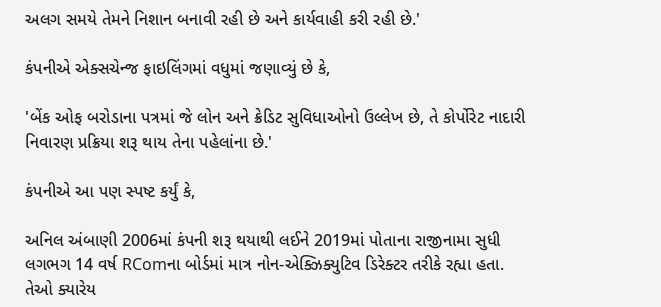અલગ સમયે તેમને નિશાન બનાવી રહી છે અને કાર્યવાહી કરી રહી છે.'

કંપનીએ એક્સચેન્જ ફાઇલિંગમાં વધુમાં જણાવ્યું છે કે,

'બેંક ઓફ બરોડાના પત્રમાં જે લોન અને ક્રેડિટ સુવિધાઓનો ઉલ્લેખ છે, તે કોર્પોરેટ નાદારી નિવારણ પ્રક્રિયા શરૂ થાય તેના પહેલાંના છે.'

કંપનીએ આ પણ સ્પષ્ટ કર્યું કે,

અનિલ અંબાણી 2006માં કંપની શરૂ થયાથી લઈને 2019માં પોતાના રાજીનામા સુધી લગભગ 14 વર્ષ RComના બોર્ડમાં માત્ર નોન-એક્ઝિક્યુટિવ ડિરેક્ટર તરીકે રહ્યા હતા. તેઓ ક્યારેય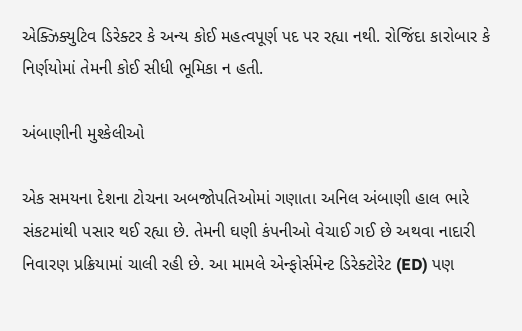એક્ઝિક્યુટિવ ડિરેક્ટર કે અન્ય કોઈ મહત્વપૂર્ણ પદ પર રહ્યા નથી. રોજિંદા કારોબાર કે નિર્ણયોમાં તેમની કોઈ સીધી ભૂમિકા ન હતી.

અંબાણીની મુશ્કેલીઓ

એક સમયના દેશના ટોચના અબજોપતિઓમાં ગણાતા અનિલ અંબાણી હાલ ભારે સંકટમાંથી પસાર થઈ રહ્યા છે. તેમની ઘણી કંપનીઓ વેચાઈ ગઈ છે અથવા નાદારી નિવારણ પ્રક્રિયામાં ચાલી રહી છે. આ મામલે એન્ફોર્સમેન્ટ ડિરેક્ટોરેટ (ED) પણ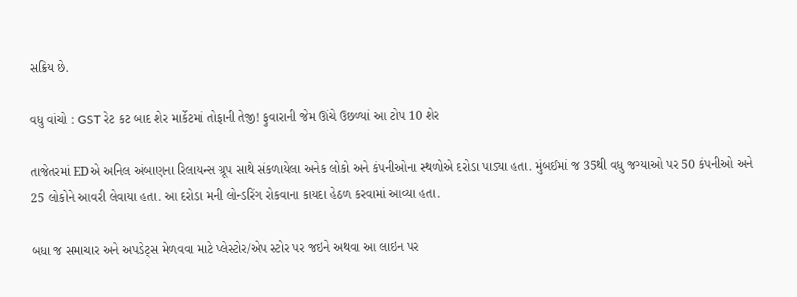સક્રિય છે.

વધુ વાંચો : GST રેટ કટ બાદ શેર માર્કેટમાં તોફાની તેજી! ફુવારાની જેમ ઊંચે ઉછળ્યાં આ ટોપ 10 શેર

તાજેતરમાં EDએ અનિલ અંબાણના રિલાયન્સ ગ્રૂપ સાથે સંકળાયેલા અનેક લોકો અને કંપનીઓના સ્થળોએ દરોડા પાડ્યા હતા. મુંબઈમાં જ 35થી વધુ જગ્યાઓ પર 50 કંપનીઓ અને 25 લોકોને આવરી લેવાયા હતા. આ દરોડા મની લોન્ડરિંગ રોકવાના કાયદા હેઠળ કરવામાં આવ્યા હતા.

બધા જ સમાચાર અને અપડેટ્સ મેળવવા માટે પ્લેસ્ટોર/એપ સ્ટોર પર જઇને અથવા આ લાઇન પર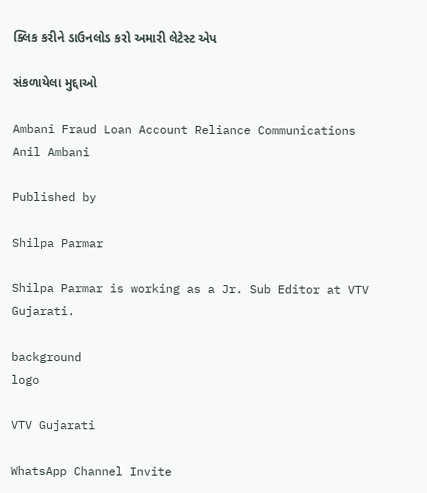ક્લિક કરીને ડાઉનલોડ કરો અમારી લેટેસ્ટ એપ

સંકળાયેલા મુદ્દાઓ

Ambani Fraud Loan Account Reliance Communications Anil Ambani

Published by

Shilpa Parmar

Shilpa Parmar is working as a Jr. Sub Editor at VTV Gujarati.

background
logo

VTV Gujarati

WhatsApp Channel Invite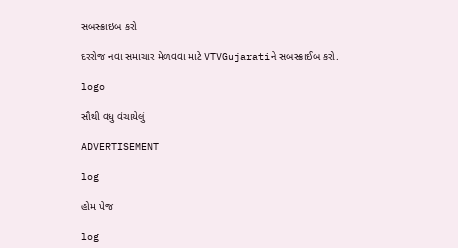સબસ્ક્રાઇબ કરો

દરરોજ નવા સમાચાર મેળવવા માટે VTVGujaratiને સબસ્ક્રાઈબ કરો.

logo

સૌથી વધુ વંચાયેલું

ADVERTISEMENT

log

હોમ પેજ

log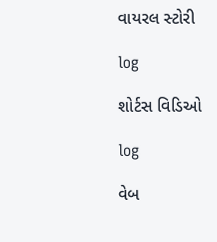વાયરલ સ્ટોરી

log

શોર્ટસ વિડિઓ

log

વેબ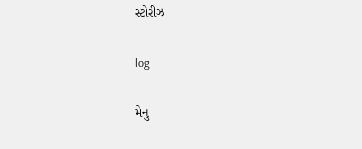સ્ટોરીઝ

log

મેનુ